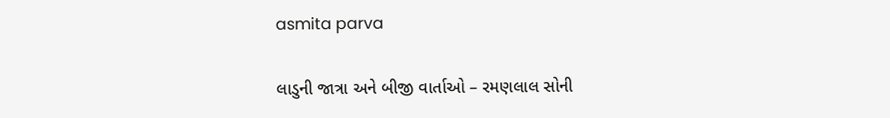asmita parva

લાડુની જાત્રા અને બીજી વાર્તાઓ – રમણલાલ સોની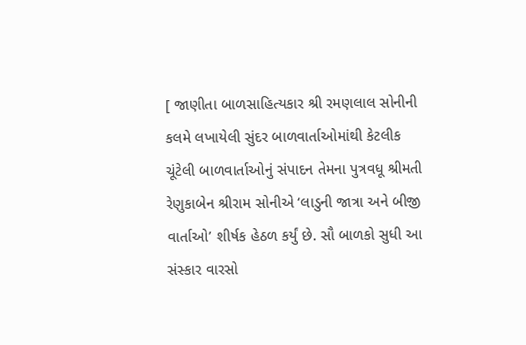[ જાણીતા બાળસાહિત્યકાર શ્રી રમણલાલ સોનીની કલમે લખાયેલી સુંદર બાળવાર્તાઓમાંથી કેટલીક ચૂંટેલી બાળવાર્તાઓનું સંપાદન તેમના પુત્રવધૂ શ્રીમતી રેણુકાબેન શ્રીરામ સોનીએ ‘લાડુની જાત્રા અને બીજી વાર્તાઓ’ શીર્ષક હેઠળ કર્યું છે. સૌ બાળકો સુધી આ સંસ્કાર વારસો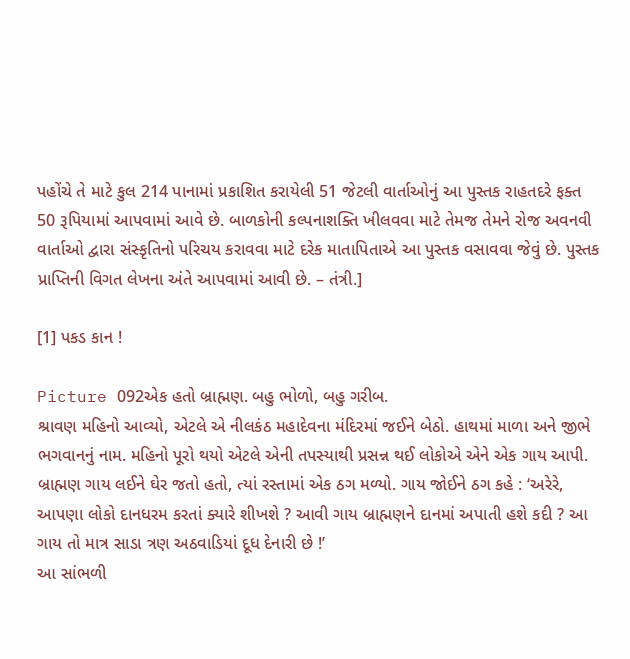પહોંચે તે માટે કુલ 214 પાનામાં પ્રકાશિત કરાયેલી 51 જેટલી વાર્તાઓનું આ પુસ્તક રાહતદરે ફક્ત 50 રૂપિયામાં આપવામાં આવે છે. બાળકોની કલ્પનાશક્તિ ખીલવવા માટે તેમજ તેમને રોજ અવનવી વાર્તાઓ દ્વારા સંસ્કૃતિનો પરિચય કરાવવા માટે દરેક માતાપિતાએ આ પુસ્તક વસાવવા જેવું છે. પુસ્તક પ્રાપ્તિની વિગત લેખના અંતે આપવામાં આવી છે. – તંત્રી.]

[1] પકડ કાન !

Picture 092એક હતો બ્રાહ્મણ. બહુ ભોળો, બહુ ગરીબ.
શ્રાવણ મહિનો આવ્યો, એટલે એ નીલકંઠ મહાદેવના મંદિરમાં જઈને બેઠો. હાથમાં માળા અને જીભે ભગવાનનું નામ. મહિનો પૂરો થયો એટલે એની તપસ્યાથી પ્રસન્ન થઈ લોકોએ એને એક ગાય આપી. બ્રાહ્મણ ગાય લઈને ઘેર જતો હતો, ત્યાં રસ્તામાં એક ઠગ મળ્યો. ગાય જોઈને ઠગ કહે : ‘અરેરે, આપણા લોકો દાનધરમ કરતાં ક્યારે શીખશે ? આવી ગાય બ્રાહ્મણને દાનમાં અપાતી હશે કદી ? આ ગાય તો માત્ર સાડા ત્રણ અઠવાડિયાં દૂધ દેનારી છે !’
આ સાંભળી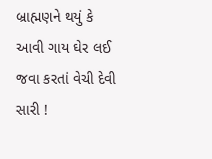બ્રાહ્મણને થયું કે આવી ગાય ઘેર લઈ જવા કરતાં વેચી દેવી સારી !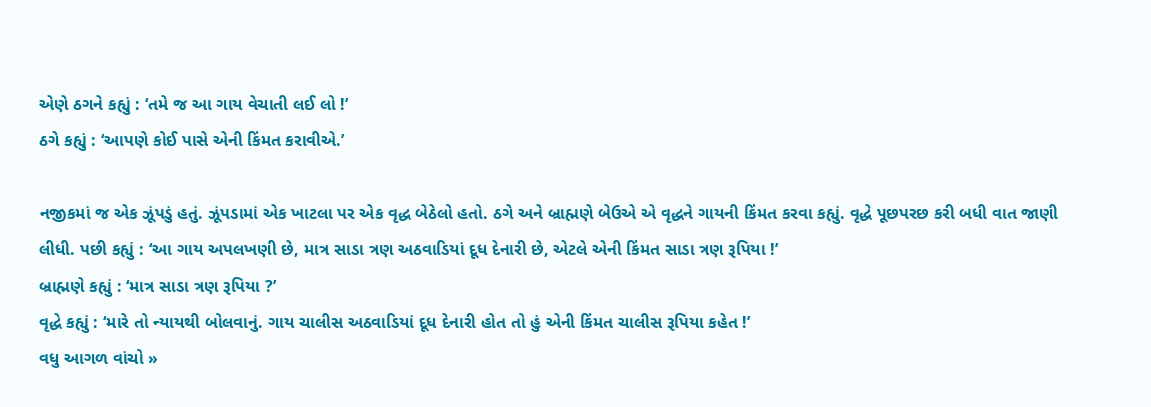એણે ઠગને કહ્યું : ‘તમે જ આ ગાય વેચાતી લઈ લો !’
ઠગે કહ્યું : ‘આપણે કોઈ પાસે એની કિંમત કરાવીએ.’

નજીકમાં જ એક ઝૂંપડું હતું. ઝૂંપડામાં એક ખાટલા પર એક વૃદ્ધ બેઠેલો હતો. ઠગે અને બ્રાહ્મણે બેઉએ એ વૃદ્ધને ગાયની કિંમત કરવા કહ્યું. વૃદ્ધે પૂછપરછ કરી બધી વાત જાણી લીધી. પછી કહ્યું : ‘આ ગાય અપલખણી છે, માત્ર સાડા ત્રણ અઠવાડિયાં દૂધ દેનારી છે, એટલે એની કિંમત સાડા ત્રણ રૂપિયા !’
બ્રાહ્મણે કહ્યું : ‘માત્ર સાડા ત્રણ રૂપિયા ?’
વૃદ્ધે કહ્યું : ‘મારે તો ન્યાયથી બોલવાનું. ગાય ચાલીસ અઠવાડિયાં દૂધ દેનારી હોત તો હું એની કિંમત ચાલીસ રૂપિયા કહેત !’
વધુ આગળ વાંચો »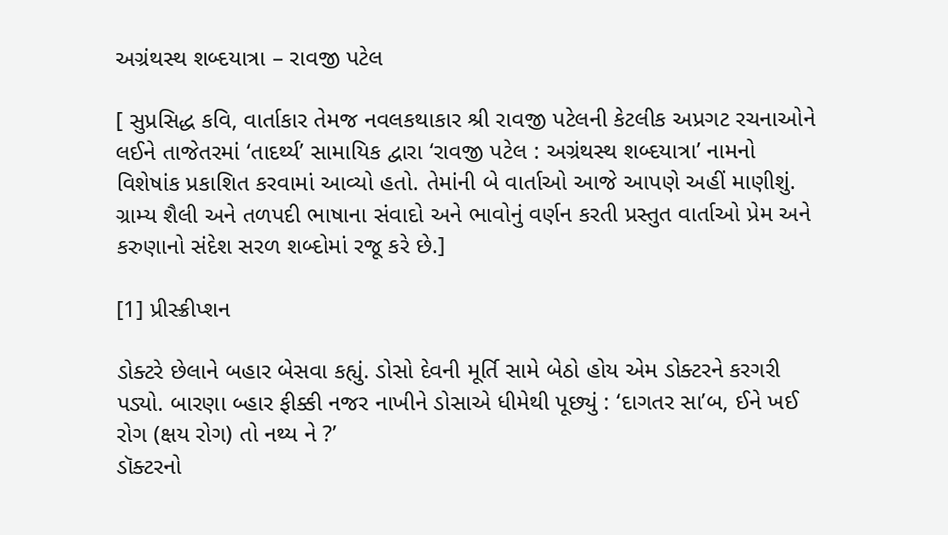અગ્રંથસ્થ શબ્દયાત્રા – રાવજી પટેલ

[ સુપ્રસિદ્ધ કવિ, વાર્તાકાર તેમજ નવલકથાકાર શ્રી રાવજી પટેલની કેટલીક અપ્રગટ રચનાઓને લઈને તાજેતરમાં ‘તાદર્થ્ય’ સામાયિક દ્વારા ‘રાવજી પટેલ : અગ્રંથસ્થ શબ્દયાત્રા’ નામનો વિશેષાંક પ્રકાશિત કરવામાં આવ્યો હતો. તેમાંની બે વાર્તાઓ આજે આપણે અહીં માણીશું. ગ્રામ્ય શૈલી અને તળપદી ભાષાના સંવાદો અને ભાવોનું વર્ણન કરતી પ્રસ્તુત વાર્તાઓ પ્રેમ અને કરુણાનો સંદેશ સરળ શબ્દોમાં રજૂ કરે છે.]

[1] પ્રીસ્ક્રીપ્શન

ડોક્ટરે છેલાને બહાર બેસવા કહ્યું. ડોસો દેવની મૂર્તિ સામે બેઠો હોય એમ ડોક્ટરને કરગરી પડ્યો. બારણા બ્હાર ફીક્કી નજર નાખીને ડોસાએ ધીમેથી પૂછ્યું : ‘દાગતર સા’બ, ઈને ખઈ રોગ (ક્ષય રોગ) તો નથ્ય ને ?’
ડૉક્ટરનો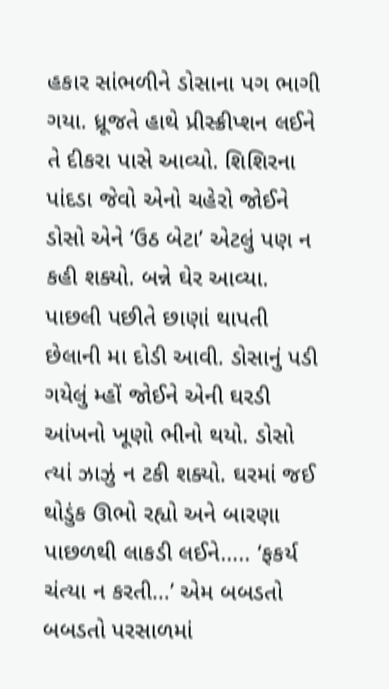હકાર સાંભળીને ડોસાના પગ ભાગી ગયા. ધ્રૂજતે હાથે પ્રીસ્ક્રીપ્શન લઈને તે દીકરા પાસે આવ્યો. શિશિરના પાંદડા જેવો એનો ચહેરો જોઈને ડોસો એને ‘ઉઠ બેટા’ એટલું પણ ન કહી શક્યો. બન્ને ઘેર આવ્યા. પાછલી પછીતે છાણાં થાપતી છેલાની મા દોડી આવી. ડોસાનું પડી ગયેલું મ્હોં જોઈને એની ઘરડી આંખનો ખૂણો ભીનો થયો. ડોસો ત્યાં ઝાઝું ન ટકી શક્યો. ઘરમાં જઈ થોડુંક ઊભો રહ્યો અને બારણા પાછળથી લાકડી લઈને….. ‘ફકર્ય ચંત્યા ન કરતી…’ એમ બબડતો બબડતો પરસાળમાં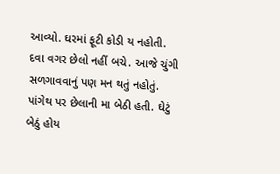આવ્યો. ઘરમાં ફૂટી કોડી ય નહોતી. દવા વગર છેલો નહીં બચે. આજે ચુંગી સળગાવવાનું પણ મન થતું નહોતું. પાંગેથ પર છેલાની મા બેઠી હતી. ઘેટું બેઠું હોય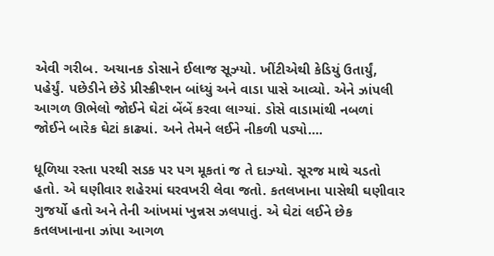એવી ગરીબ. અચાનક ડોસાને ઈલાજ સૂઝ્યો. ખીંટીએથી કેડિયું ઉતાર્યું, પહેર્યું. પછેડીને છેડે પ્રીસ્ક્રીપ્શન બાંધ્યું અને વાડા પાસે આવ્યો. એને ઝાંપલી આગળ ઊભેલો જોઈને ઘેટાં બેંબેં કરવા લાગ્યાં. ડોસે વાડામાંથી નબળાં જોઈને બારેક ઘેટાં કાઢ્યાં. અને તેમને લઈને નીકળી પડ્યો….

ધૂળિયા રસ્તા પરથી સડક પર પગ મૂકતાં જ તે દાઝ્યો. સૂરજ માથે ચડતો હતો. એ ઘણીવાર શહેરમાં ઘરવખરી લેવા જતો. કતલખાના પાસેથી ઘણીવાર ગુજર્યો હતો અને તેની આંખમાં ખુન્નસ ઝલપાતું. એ ઘેટાં લઈને છેક કતલખાનાના ઝાંપા આગળ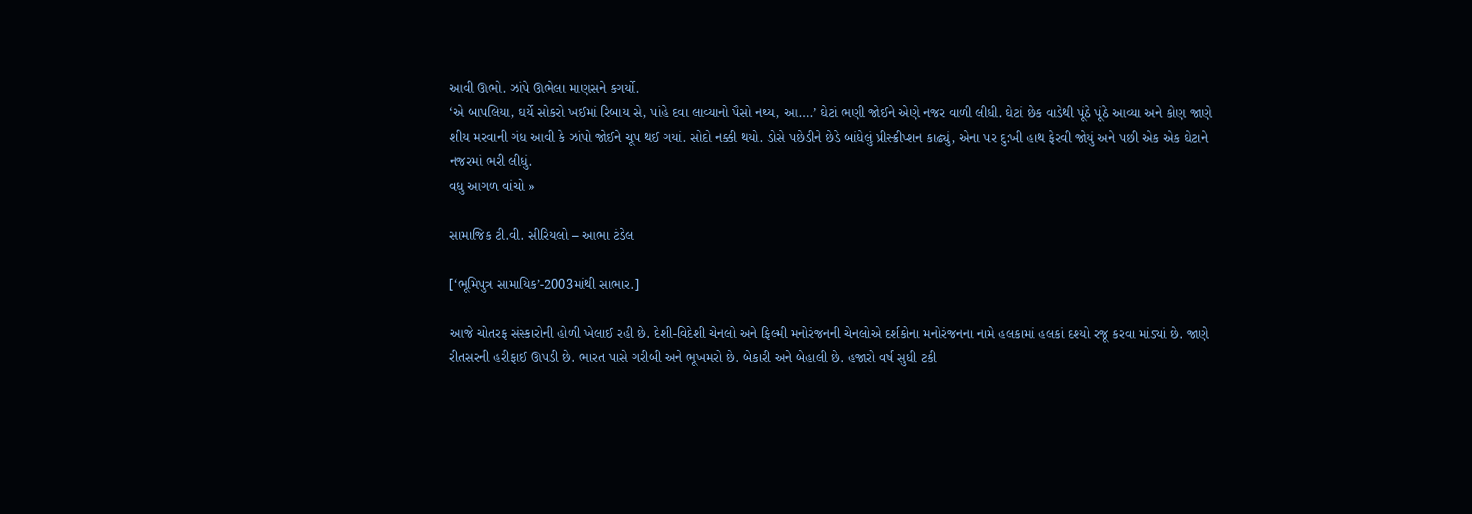આવી ઊભો. ઝાંપે ઊભેલા માણસને કગર્યો.
‘એ બાપલિયા, ઘર્યે સોકરો ખઈમાં રિબાય સે, પાંહે દવા લાવ્યાનો પૈસો નથ્ય, આ….’ ઘેટાં ભણી જોઈને એણે નજર વાળી લીધી. ઘેટાં છેક વાડેથી પૂંઠે પૂંઠે આવ્યા અને કોણ જાણે શીય મરવાની ગંધ આવી કે ઝાંપો જોઈને ચૂપ થઈ ગયાં. સોદો નક્કી થયો. ડોસે પછેડીને છેડે બાંધેલું પ્રીસ્ક્રીપ્શન કાઢ્યું, એના પર દુ:ખી હાથ ફેરવી જોયું અને પછી એક એક ઘેટાને નજરમાં ભરી લીધું.
વધુ આગળ વાંચો »

સામાજિક ટી.વી. સીરિયલો – આભા ટંડેલ

[‘ભૂમિપુત્ર સામાયિક’-2003માંથી સાભાર.]

આજે ચોતરફ સંસ્કારોની હોળી ખેલાઈ રહી છે. દેશી-વિદેશી ચેનલો અને ફિલ્મી મનોરંજનની ચેનલોએ દર્શકોના મનોરંજનના નામે હલકામાં હલકાં દશ્યો રજૂ કરવા માંડ્યાં છે. જાણે રીતસરની હરીફાઈ ઊપડી છે. ભારત પાસે ગરીબી અને ભૂખમરો છે. બેકારી અને બેહાલી છે. હજારો વર્ષ સુધી ટકી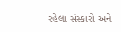રહેલા સંસ્કારો અને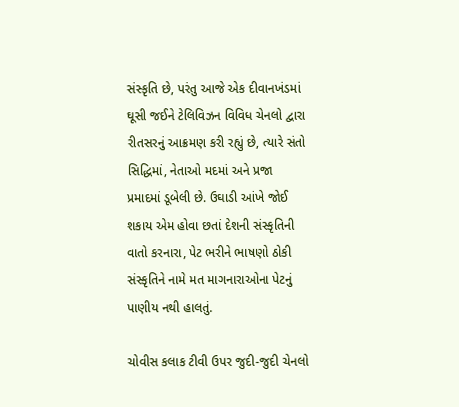સંસ્કૃતિ છે, પરંતુ આજે એક દીવાનખંડમાં ઘૂસી જઈને ટેલિવિઝન વિવિધ ચેનલો દ્વારા રીતસરનું આક્રમણ કરી રહ્યું છે, ત્યારે સંતો સિદ્ધિમાં, નેતાઓ મદમાં અને પ્રજા પ્રમાદમાં ડૂબેલી છે. ઉઘાડી આંખે જોઈ શકાય એમ હોવા છતાં દેશની સંસ્કૃતિની વાતો કરનારા, પેટ ભરીને ભાષણો ઠોકી સંસ્કૃતિને નામે મત માગનારાઓના પેટનું પાણીય નથી હાલતું.

ચોવીસ કલાક ટીવી ઉપર જુદી-જુદી ચેનલો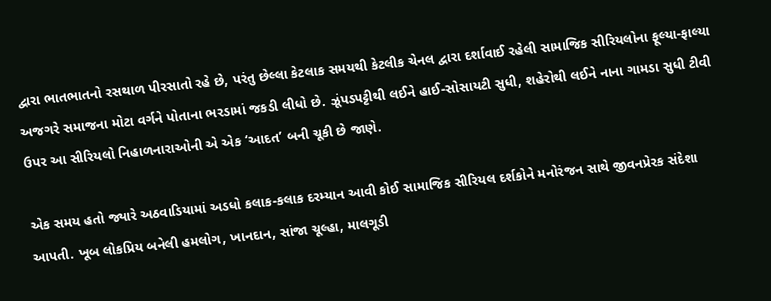દ્વારા ભાતભાતનો રસથાળ પીરસાતો રહે છે, પરંતુ છેલ્લા કેટલાક સમયથી કેટલીક ચેનલ દ્વારા દર્શાવાઈ રહેલી સામાજિક સીરિયલોના ફૂલ્યા-ફાલ્યા અજગરે સમાજના મોટા વર્ગને પોતાના ભરડામાં જકડી લીધો છે. ઝૂંપડપટ્ટીથી લઈને હાઈ-સોસાયટી સુધી, શહેરોથી લઈને નાના ગામડા સુધી ટીવી ઉપર આ સીરિયલો નિહાળનારાઓની એ એક ‘આદત’ બની ચૂકી છે જાણે.

એક સમય હતો જ્યારે અઠવાડિયામાં અડધો કલાક-કલાક દરમ્યાન આવી કોઈ સામાજિક સીરિયલ દર્શકોને મનોરંજન સાથે જીવનપ્રેરક સંદેશા આપતી. ખૂબ લોકપ્રિય બનેલી હમલોગ, ખાનદાન, સાંજા ચૂલ્હા, માલગૂડી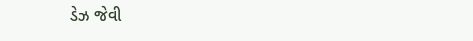ડેઝ જેવી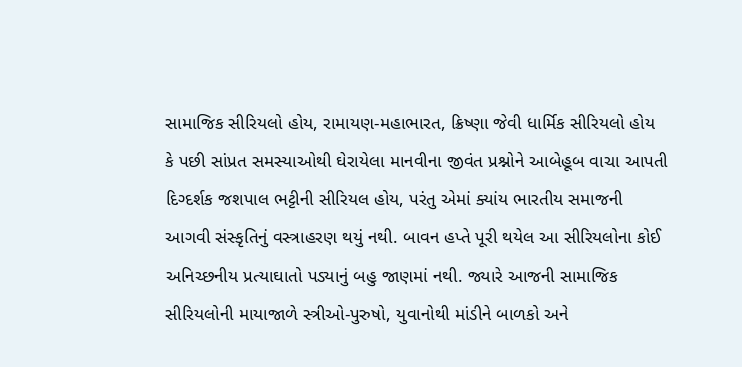સામાજિક સીરિયલો હોય, રામાયણ-મહાભારત, ક્રિષ્ણા જેવી ધાર્મિક સીરિયલો હોય કે પછી સાંપ્રત સમસ્યાઓથી ઘેરાયેલા માનવીના જીવંત પ્રશ્નોને આબેહૂબ વાચા આપતી દિગ્દર્શક જશપાલ ભટ્ટીની સીરિયલ હોય, પરંતુ એમાં ક્યાંય ભારતીય સમાજની આગવી સંસ્કૃતિનું વસ્ત્રાહરણ થયું નથી. બાવન હપ્તે પૂરી થયેલ આ સીરિયલોના કોઈ અનિચ્છનીય પ્રત્યાઘાતો પડ્યાનું બહુ જાણમાં નથી. જ્યારે આજની સામાજિક સીરિયલોની માયાજાળે સ્ત્રીઓ-પુરુષો, યુવાનોથી માંડીને બાળકો અને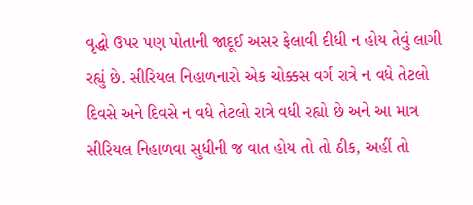વૃદ્ધો ઉપર પણ પોતાની જાદૂઈ અસર ફેલાવી દીધી ન હોય તેવું લાગી રહ્યું છે. સીરિયલ નિહાળનારો એક ચોક્કસ વર્ગ રાત્રે ન વધે તેટલો દિવસે અને દિવસે ન વધે તેટલો રાત્રે વધી રહ્યો છે અને આ માત્ર સીરિયલ નિહાળવા સુધીની જ વાત હોય તો તો ઠીક, અહીં તો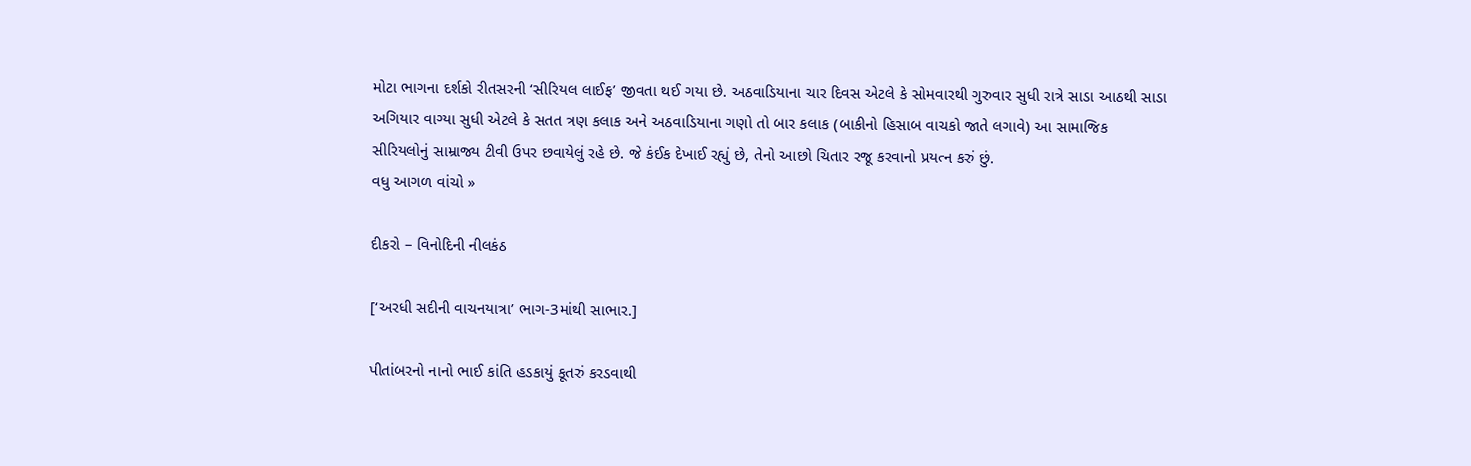મોટા ભાગના દર્શકો રીતસરની ‘સીરિયલ લાઈફ’ જીવતા થઈ ગયા છે. અઠવાડિયાના ચાર દિવસ એટલે કે સોમવારથી ગુરુવાર સુધી રાત્રે સાડા આઠથી સાડા અગિયાર વાગ્યા સુધી એટલે કે સતત ત્રણ કલાક અને અઠવાડિયાના ગણો તો બાર કલાક (બાકીનો હિસાબ વાચકો જાતે લગાવે) આ સામાજિક સીરિયલોનું સામ્રાજ્ય ટીવી ઉપર છવાયેલું રહે છે. જે કંઈક દેખાઈ રહ્યું છે, તેનો આછો ચિતાર રજૂ કરવાનો પ્રયત્ન કરું છું.
વધુ આગળ વાંચો »

દીકરો – વિનોદિની નીલકંઠ

[‘અરધી સદીની વાચનયાત્રા’ ભાગ-3માંથી સાભાર.]

પીતાંબરનો નાનો ભાઈ કાંતિ હડકાયું કૂતરું કરડવાથી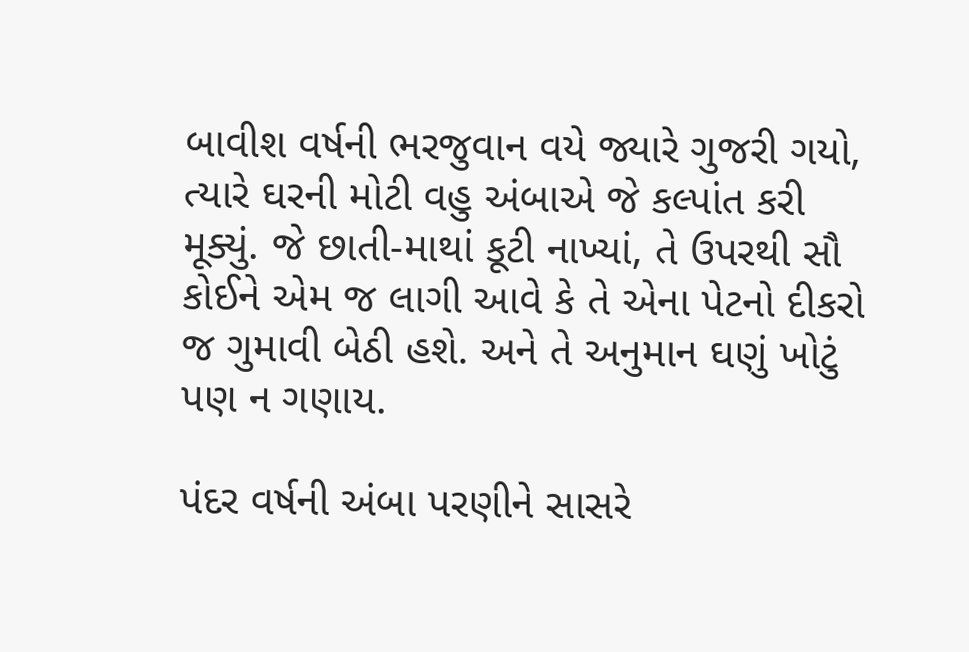બાવીશ વર્ષની ભરજુવાન વયે જ્યારે ગુજરી ગયો, ત્યારે ઘરની મોટી વહુ અંબાએ જે કલ્પાંત કરી મૂક્યું. જે છાતી-માથાં કૂટી નાખ્યાં, તે ઉપરથી સૌ કોઈને એમ જ લાગી આવે કે તે એના પેટનો દીકરો જ ગુમાવી બેઠી હશે. અને તે અનુમાન ઘણું ખોટું પણ ન ગણાય.

પંદર વર્ષની અંબા પરણીને સાસરે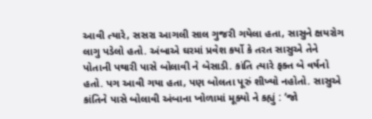આવી ત્યારે, સસરા આગલી સાલ ગુજરી ગયેલા હતા, સાસુને ક્ષયરોગ લાગુ પડેલો હતો. અંબાએ ઘરમાં પ્રવેશ કર્યો કે તરત સાસુએ તેને પોતાની પથારી પાસે બોલાવી ને બેસાડી. કાંતિ ત્યારે ફક્ત બે વર્ષનો હતો. પગ આવી ગયા હતા, પણ બોલતા પૂરું શીખ્યો નહોતો. સાસુએ કાંતિને પાસે બોલાવી અંબાના ખોળામાં મૂક્યો ને કહ્યું : ‘જો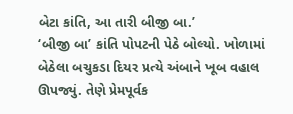બેટા કાંતિ, આ તારી બીજી બા.’
‘બીજી બા’ કાંતિ પોપટની પેઠે બોલ્યો. ખોળામાં બેઠેલા બચુકડા દિયર પ્રત્યે અંબાને ખૂબ વહાલ ઊપજ્યું. તેણે પ્રેમપૂર્વક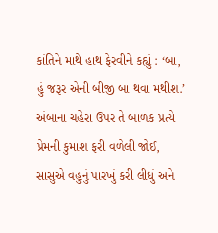કાંતિને માથે હાથ ફેરવીને કહ્યું : ‘બા, હું જરૂર એની બીજી બા થવા મથીશ.’ અંબાના ચહેરા ઉપર તે બાળક પ્રત્યે પ્રેમની કુમાશ ફરી વળેલી જોઈ, સાસુએ વહુનું પારખું કરી લીધું અને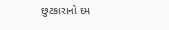છુટકારાનો દમ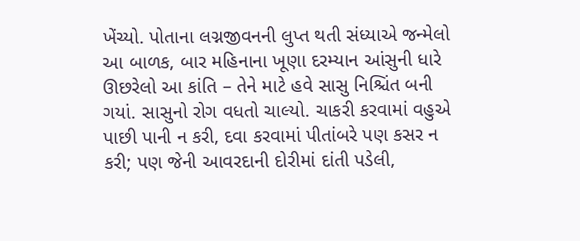ખેંચ્યો. પોતાના લગ્નજીવનની લુપ્ત થતી સંધ્યાએ જન્મેલો આ બાળક, બાર મહિનાના ખૂણા દરમ્યાન આંસુની ધારે ઊછરેલો આ કાંતિ – તેને માટે હવે સાસુ નિશ્ચિંત બની ગયાં. સાસુનો રોગ વધતો ચાલ્યો. ચાકરી કરવામાં વહુએ પાછી પાની ન કરી, દવા કરવામાં પીતાંબરે પણ કસર ન કરી; પણ જેની આવરદાની દોરીમાં દાંતી પડેલી,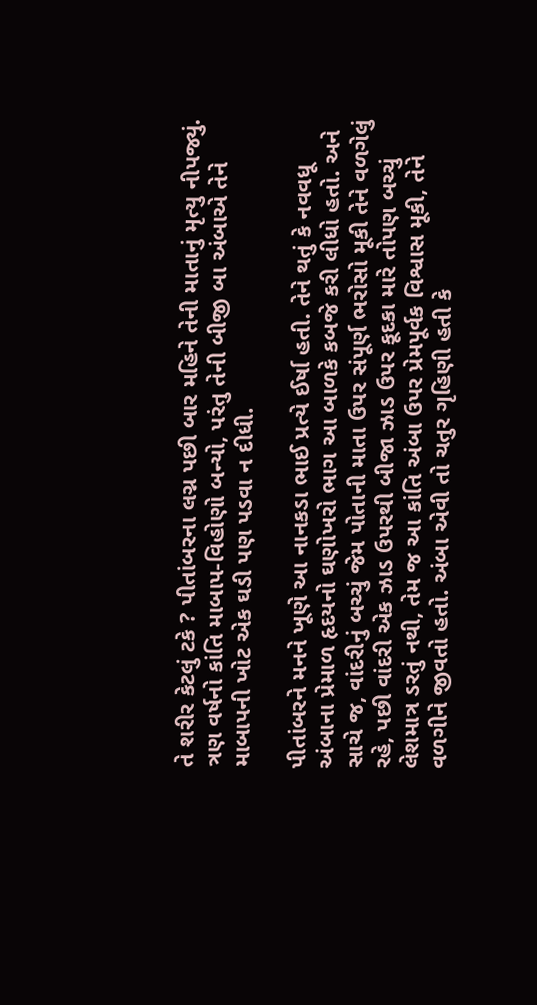તે શરીર કેટલું ટકે ? પીતાંબરના લગ્ન પછી બાર મહિને તેની માતાનું મૃત્યુ નીપજ્યું. ત્રણ વર્ષનો કાંતિ માબાપ-વિહોણો બન્યો, પરંતુ તેની બીજી બા અંબાએ તેને માબાપની ખોટ એક ઘડી પણ પડવા ન દીધી.

પીતાંબરને મનને ખૂણે આ નાનકડા ભાઈ પ્રત્યે ઈર્ષા હતી. તેને થતું કે નવવધૂ અંબાના પ્રેમાળ હૃદયનો ઘણોખરો ભાગ આ બાળકે કબજે કરી લીધો હતો. અને સાચે જ, વાંદરીનું બચ્ચું જેમ પોતાની માતા ઉપર સંપૂર્ણ ભરોસો મૂકી તેને વળગેલું રહે, પછી વાંદરી એક ઝાડ ઉપરથી બીજા ઝાડ ઉપર કૂદકા મારે તોપણ બચ્ચું લેશમાત્ર ડરતું નથી, તેમ જ આ કાંતિ અંબા ઉપર પ્રેમપૂર્વક વિશ્વાસ મૂકી, તેને વળગીને જીવતો હતો. અંબા એવી તો ચતુર ગૃહિણી હતી કે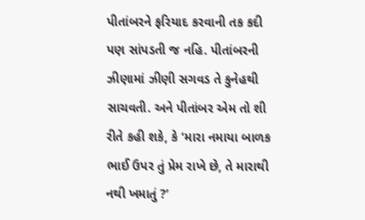પીતાંબરને ફરિયાદ કરવાની તક કદી પણ સાંપડતી જ નહિ. પીતાંબરની ઝીણામાં ઝીણી સગવડ તે કુનેહથી સાચવતી. અને પીતાંબર એમ તો શી રીતે કહી શકે, કે ‘મારા નમાયા બાળક ભાઈ ઉપર તું પ્રેમ રાખે છે, તે મારાથી નથી ખમાતું ?’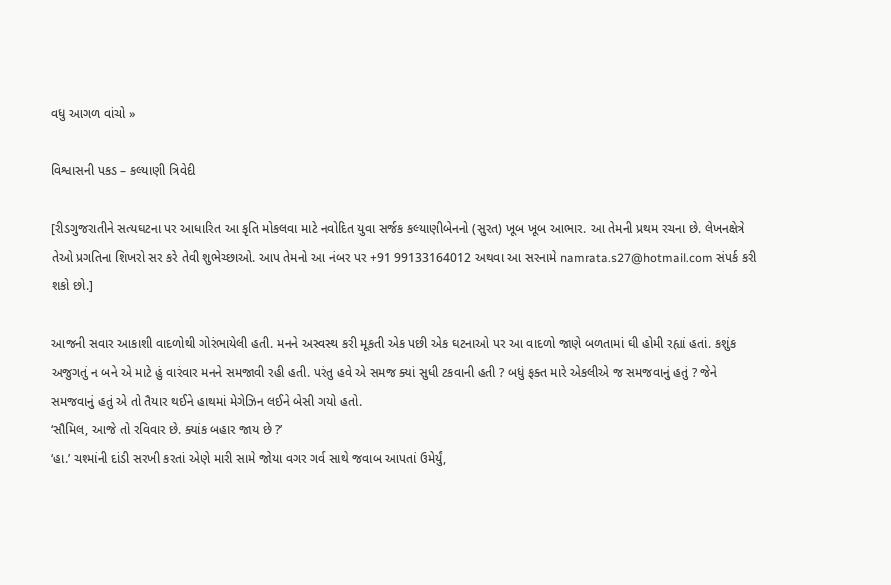વધુ આગળ વાંચો »

વિશ્વાસની પકડ – કલ્યાણી ત્રિવેદી

[રીડગુજરાતીને સત્યઘટના પર આધારિત આ કૃતિ મોકલવા માટે નવોદિત યુવા સર્જક કલ્યાણીબેનનો (સુરત) ખૂબ ખૂબ આભાર. આ તેમની પ્રથમ રચના છે. લેખનક્ષેત્રે તેઓ પ્રગતિના શિખરો સર કરે તેવી શુભેચ્છાઓ. આપ તેમનો આ નંબર પર +91 99133164012 અથવા આ સરનામે namrata.s27@hotmail.com સંપર્ક કરી શકો છો.]

આજની સવાર આકાશી વાદળોથી ગોરંભાયેલી હતી. મનને અસ્વસ્થ કરી મૂકતી એક પછી એક ઘટનાઓ પર આ વાદળો જાણે બળતામાં ઘી હોમી રહ્યાં હતાં. કશુંક અજુગતું ન બને એ માટે હું વારંવાર મનને સમજાવી રહી હતી. પરંતુ હવે એ સમજ ક્યાં સુધી ટકવાની હતી ? બધું ફક્ત મારે એકલીએ જ સમજવાનું હતું ? જેને સમજવાનું હતું એ તો તૈયાર થઈને હાથમાં મેગેઝિન લઈને બેસી ગયો હતો.
‘સૌમિલ, આજે તો રવિવાર છે. ક્યાંક બહાર જાય છે ?’
‘હા.’ ચશ્માંની દાંડી સરખી કરતાં એણે મારી સામે જોયા વગર ગર્વ સાથે જવાબ આપતાં ઉમેર્યું,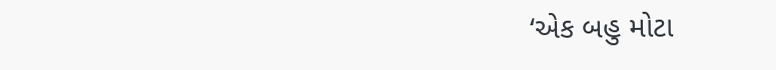‘એક બહુ મોટા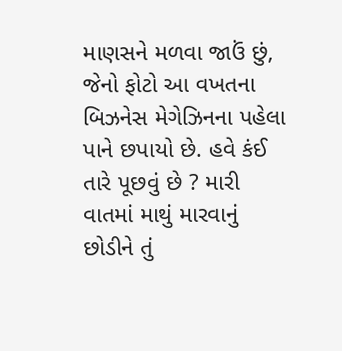માણસને મળવા જાઉં છું, જેનો ફોટો આ વખતના બિઝનેસ મેગેઝિનના પહેલા પાને છપાયો છે. હવે કંઈ તારે પૂછવું છે ? મારી વાતમાં માથું મારવાનું છોડીને તું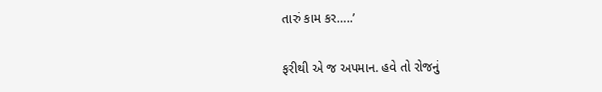તારું કામ કર…..’

ફરીથી એ જ અપમાન. હવે તો રોજનું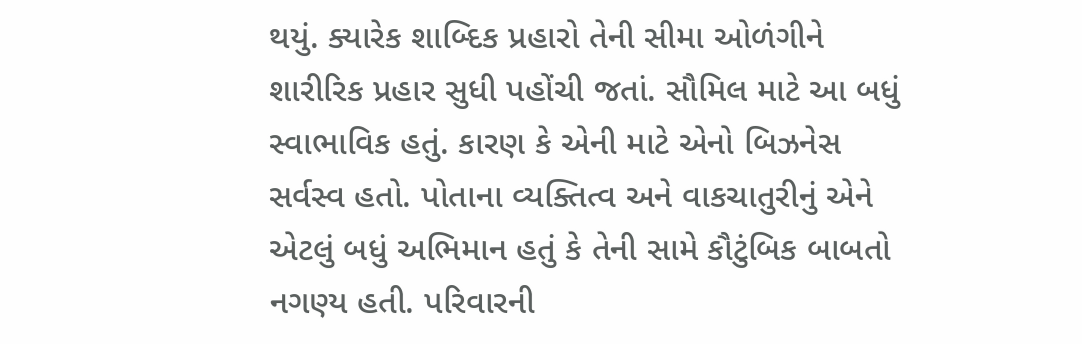થયું. ક્યારેક શાબ્દિક પ્રહારો તેની સીમા ઓળંગીને શારીરિક પ્રહાર સુધી પહોંચી જતાં. સૌમિલ માટે આ બધું સ્વાભાવિક હતું. કારણ કે એની માટે એનો બિઝનેસ સર્વસ્વ હતો. પોતાના વ્યક્તિત્વ અને વાકચાતુરીનું એને એટલું બધું અભિમાન હતું કે તેની સામે કૌટુંબિક બાબતો નગણ્ય હતી. પરિવારની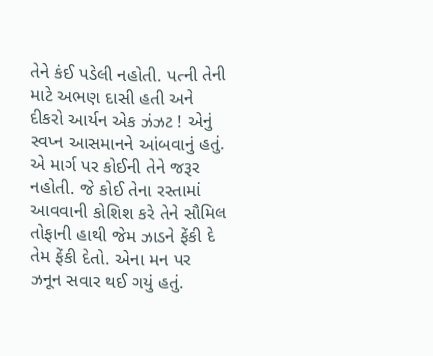તેને કંઈ પડેલી નહોતી. પત્ની તેની માટે અભણ દાસી હતી અને દીકરો આર્યન એક ઝંઝટ ! એનું સ્વપ્ન આસમાનને આંબવાનું હતું. એ માર્ગ પર કોઈની તેને જરૂર નહોતી. જે કોઈ તેના રસ્તામાં આવવાની કોશિશ કરે તેને સૌમિલ તોફાની હાથી જેમ ઝાડને ફેંકી દે તેમ ફેંકી દેતો. એના મન પર ઝનૂન સવાર થઈ ગયું હતું.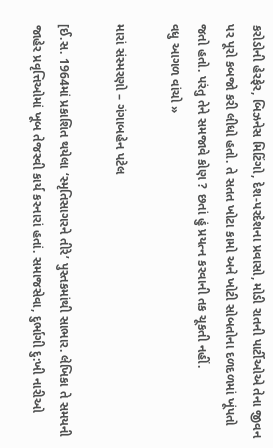કરોડોની હેરફેર, બિઝનેસ મિટિંગો, દેશ-પરદેશના પ્રવાસો, મોડી રાતની પાર્ટીઓએ તેના જીવન પર પૂરો કબજો કરી લીધો હતો. તે સતત ખોટા કામો અને ખોટી સોબતોના દળદળમાં ખૂંપતો જતો હતો. પરંતુ તેને સમજાવે કોણ ? છતાં હું પ્રયત્ન કરવાની તક ચૂકતી નહીં.
વધુ આગળ વાંચો »

મારાં સંસ્મરણો – ગંગાબહેન પટેલ

[ઈ.સ. 1964માં પ્રકાશિત થયેલા ‘સ્મૃતિસાગરને તીરે’ પુસ્તકમાંથી સાભાર. લેખિકા તે સમયની જાહેર પ્રવૃત્તિઓમાં ખૂબ તેજસ્વી કાર્ય કરનારાં હતાં. સમાજસેવા, દુર્ભાગી દુ:ખી નારીઓ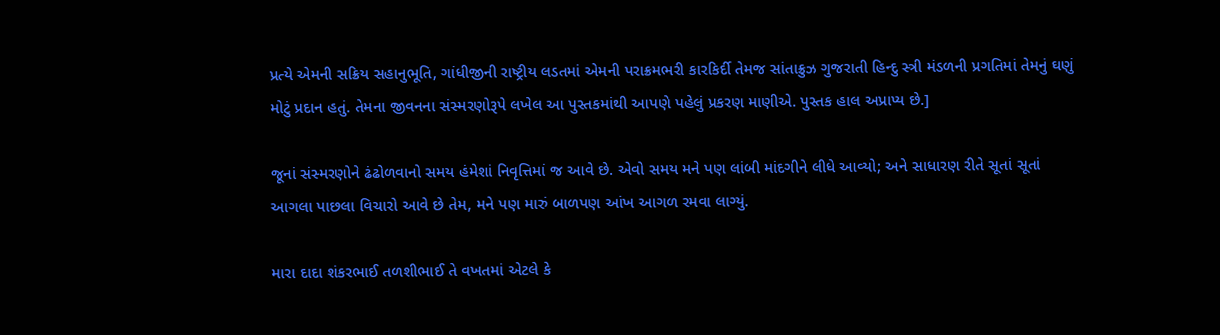પ્રત્યે એમની સક્રિય સહાનુભૂતિ, ગાંધીજીની રાષ્ટ્રીય લડતમાં એમની પરાક્રમભરી કારકિર્દી તેમજ સાંતાક્રુઝ ગુજરાતી હિન્દુ સ્ત્રી મંડળની પ્રગતિમાં તેમનું ઘણું મોટું પ્રદાન હતું. તેમના જીવનના સંસ્મરણોરૂપે લખેલ આ પુસ્તકમાંથી આપણે પહેલું પ્રકરણ માણીએ. પુસ્તક હાલ અપ્રાપ્ય છે.]

જૂનાં સંસ્મરણોને ઢંઢોળવાનો સમય હંમેશાં નિવૃત્તિમાં જ આવે છે. એવો સમય મને પણ લાંબી માંદગીને લીધે આવ્યો; અને સાધારણ રીતે સૂતાં સૂતાં આગલા પાછલા વિચારો આવે છે તેમ, મને પણ મારું બાળપણ આંખ આગળ રમવા લાગ્યું.

મારા દાદા શંકરભાઈ તળશીભાઈ તે વખતમાં એટલે કે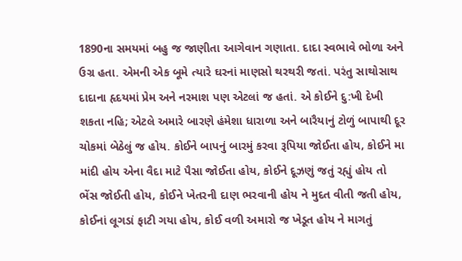1890ના સમયમાં બહુ જ જાણીતા આગેવાન ગણાતા. દાદા સ્વભાવે ભોળા અને ઉગ્ર હતા. એમની એક બૂમે ત્યારે ઘરનાં માણસો થરથરી જતાં. પરંતુ સાથોસાથ દાદાના હૃદયમાં પ્રેમ અને નરમાશ પણ એટલાં જ હતાં. એ કોઈને દુ:ખી દેખી શકતા નહિ; એટલે અમારે બારણે હંમેશા ધારાળા અને બારૈયાનું ટોળું બાપાથી દૂર ચોકમાં બેઠેલું જ હોય. કોઈને બાપનું બારમું કરવા રૂપિયા જોઈતા હોય, કોઈને મા માંદી હોય એના વૈદા માટે પૈસા જોઈતા હોય, કોઈને દૂઝણું જતું રહ્યું હોય તો ભેંસ જોઈતી હોય, કોઈને ખેતરની દાણ ભરવાની હોય ને મુદત વીતી જતી હોય, કોઈનાં લૂગડાં ફાટી ગયા હોય, કોઈ વળી અમારો જ ખેડૂત હોય ને માગતું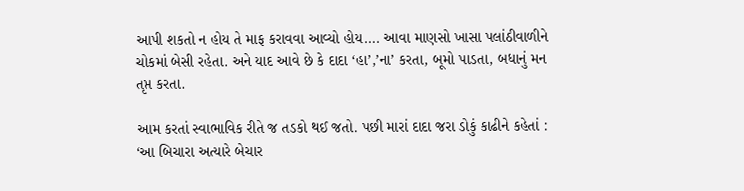આપી શકતો ન હોય તે માફ કરાવવા આવ્યો હોય…. આવા માણસો ખાસા પલાંઠીવાળીને ચોકમાં બેસી રહેતા. અને યાદ આવે છે કે દાદા ‘હા’,’ના’ કરતા, બૂમો પાડતા, બધાનું મન તૃપ્ત કરતા.

આમ કરતાં સ્વાભાવિક રીતે જ તડકો થઈ જતો. પછી મારાં દાદા જરા ડોકું કાઢીને કહેતાં :
‘આ બિચારા અત્યારે બેચાર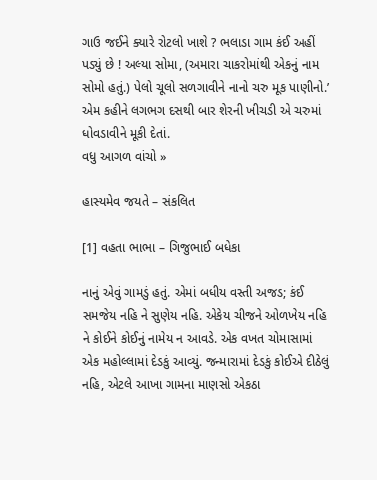ગાઉ જઈને ક્યારે રોટલો ખાશે ? ભલાડા ગામ કંઈ અહીં પડ્યું છે ! અલ્યા સોમા, (અમારા ચાકરોમાંથી એકનું નામ સોમો હતું.) પેલો ચૂલો સળગાવીને નાનો ચરુ મૂક પાણીનો.’ એમ કહીને લગભગ દસથી બાર શેરની ખીચડી એ ચરુમાં ધોવડાવીને મૂકી દેતાં.
વધુ આગળ વાંચો »

હાસ્યમેવ જયતે – સંકલિત

[1] વહતા ભાભા – ગિજુભાઈ બધેકા

નાનું એવું ગામડું હતું. એમાં બધીય વસ્તી અજડ; કંઈ સમજેય નહિ ને સુણેય નહિ. એકેય ચીજને ઓળખેય નહિ ને કોઈને કોઈનું નામેય ન આવડે. એક વખત ચોમાસામાં એક મહોલ્લામાં દેડકું આવ્યું. જન્મારામાં દેડકું કોઈએ દીઠેલું નહિ, એટલે આખા ગામના માણસો એકઠા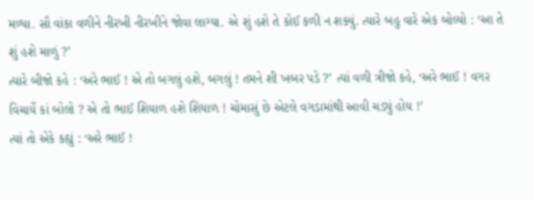મળ્યા. સૌ વાંકા વળીને નીરખી નીરખીને જોવા લાગ્યા. એ શું હશે તે કોઈ કળી ન શક્યું. ત્યારે બહુ વારે એક બોલ્યો : ‘આ તે શું હશે માળું ?’
ત્યારે બીજો કહે : ‘અરે ભાઈ ! એ તો બગલું હશે, બગલું ! તમને શી ખબર પડે ?’ ત્યાં વળી ત્રીજો કહે, ‘અરે ભાઈ ! વગર વિચાર્યે કાં બોલો ? એ તો ભાઈ શિયાળ હશે શિયાળ ! ચોમાસું છે એટલે વગડામાંથી આવી ચડ્યું હોય !’
ત્યાં તો એકે કહ્યું : ‘અરે ભાઈ !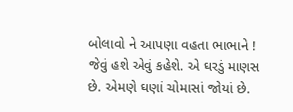બોલાવો ને આપણા વહતા ભાભાને ! જેવું હશે એવું કહેશે. એ ઘરડું માણસ છે. એમણે ઘણાં ચોમાસાં જોયાં છે.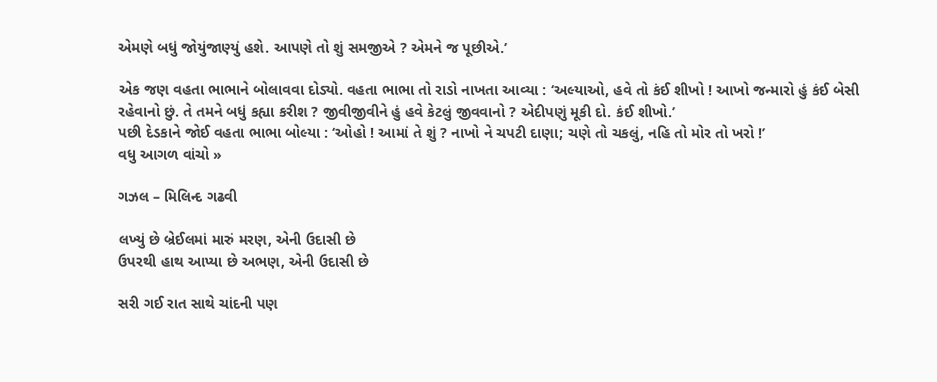એમણે બધું જોયુંજાણ્યું હશે. આપણે તો શું સમજીએ ? એમને જ પૂછીએ.’

એક જણ વહતા ભાભાને બોલાવવા દોડ્યો. વહતા ભાભા તો રાડો નાખતા આવ્યા : ‘અલ્યાઓ, હવે તો કંઈ શીખો ! આખો જન્મારો હું કંઈ બેસી રહેવાનો છું. તે તમને બધું કહ્યા કરીશ ? જીવીજીવીને હું હવે કેટલું જીવવાનો ? એદીપણું મૂકી દો. કંઈ શીખો.’
પછી દેડકાને જોઈ વહતા ભાભા બોલ્યા : ‘ઓહો ! આમાં તે શું ? નાખો ને ચપટી દાણા; ચણે તો ચકલું, નહિ તો મોર તો ખરો !’
વધુ આગળ વાંચો »

ગઝલ – મિલિન્દ ગઢવી

લખ્યું છે બ્રેઈલમાં મારું મરણ, એની ઉદાસી છે
ઉપરથી હાથ આપ્યા છે અભણ, એની ઉદાસી છે

સરી ગઈ રાત સાથે ચાંદની પણ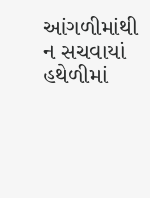આંગળીમાંથી
ન સચવાયાં હથેળીમાં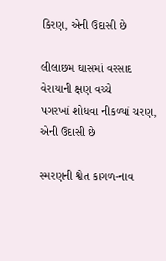કિરણ, એની ઉદાસી છે

લીલાછમ ઘાસમાં વરસાદ વેરાયાની ક્ષણ વચ્ચે
પગરખાં શોધવા નીકળ્યાં ચરણ, એની ઉદાસી છે

સ્મરણની શ્વેત કાગળ-નાવ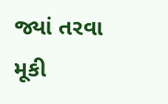જ્યાં તરવા મૂકી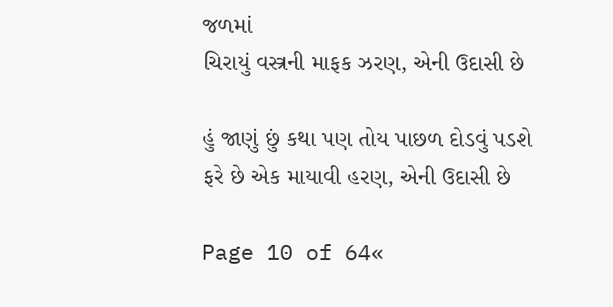જળમાં
ચિરાયું વસ્ત્રની માફક ઝરણ, એની ઉદાસી છે

હું જાણું છું કથા પણ તોય પાછળ દોડવું પડશે
ફરે છે એક માયાવી હરણ, એની ઉદાસી છે

Page 10 of 64«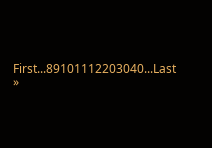First...89101112203040...Last »